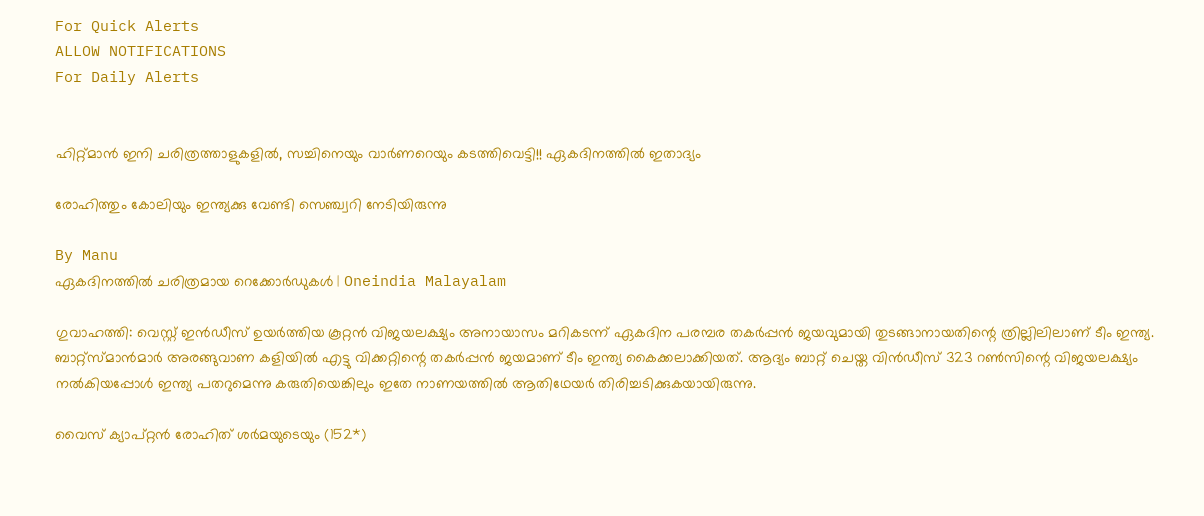For Quick Alerts
ALLOW NOTIFICATIONS
For Daily Alerts


ഹിറ്റ്മാന്‍ ഇനി ചരിത്രത്താളുകളില്‍, സച്ചിനെയും വാര്‍ണറെയും കടത്തിവെട്ടി!! ഏകദിനത്തില്‍ ഇതാദ്യം

രോഹിത്തും കോലിയും ഇന്ത്യക്കു വേണ്ടി സെഞ്ച്വറി നേടിയിരുന്നു

By Manu
ഏകദിനത്തില്‍ ചരിത്രമായ റെക്കോർഡുകൾ | Oneindia Malayalam

ഗുവാഹത്തി: വെസ്റ്റ് ഇന്‍ഡീസ് ഉയര്‍ത്തിയ കൂറ്റന്‍ വിജയലക്ഷ്യം അനായാസം മറികടന്ന് ഏകദിന പരമ്പര തകര്‍പ്പന്‍ ജയവുമായി തുടങ്ങാനായതിന്റെ ത്രില്ലിലിലാണ് ടീം ഇന്ത്യ. ബാറ്റ്‌സ്മാന്‍മാര്‍ അരങ്ങുവാണ കളിയില്‍ എട്ടു വിക്കറ്റിന്റെ തകര്‍പ്പന്‍ ജയമാണ് ടീം ഇന്ത്യ കൈക്കലാക്കിയത്. ആദ്യം ബാറ്റ് ചെയ്ത വിന്‍ഡീസ് 323 റണ്‍സിന്റെ വിജയലക്ഷ്യം നല്‍കിയപ്പോള്‍ ഇന്ത്യ പതറുമെന്നു കരുതിയെങ്കിലും ഇതേ നാണയത്തില്‍ ആതിഥേയര്‍ തിരിച്ചടിക്കുകയായിരുന്നു.

വൈസ് ക്യാപ്റ്റന്‍ രോഹിത് ശര്‍മയുടെയും (152*)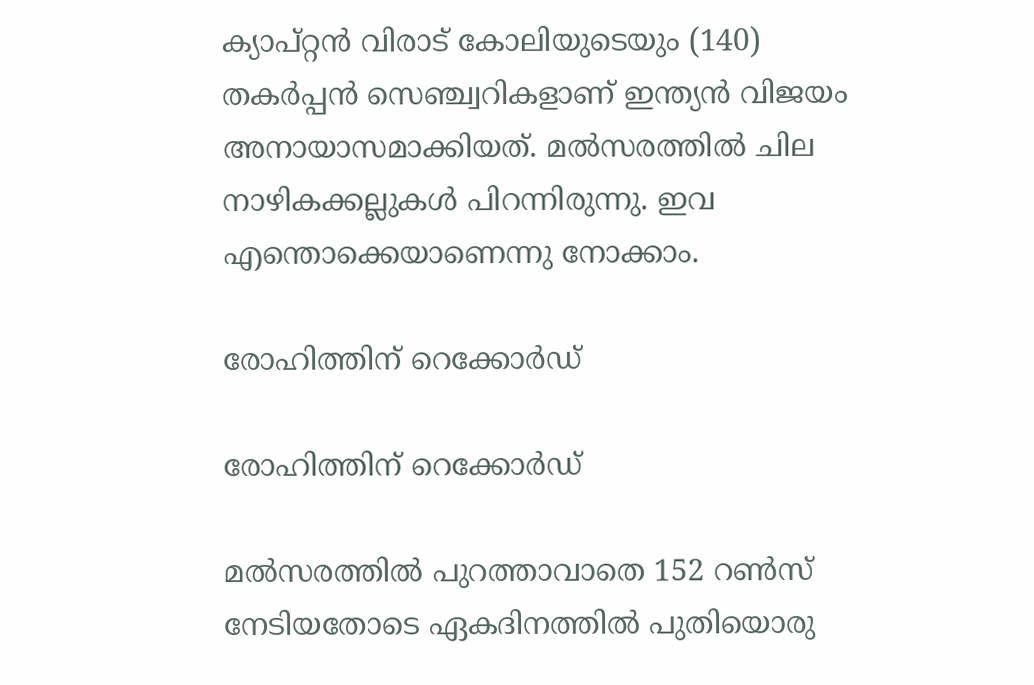ക്യാപ്റ്റന്‍ വിരാട് കോലിയുടെയും (140) തകര്‍പ്പന്‍ സെഞ്ച്വറികളാണ് ഇന്ത്യന്‍ വിജയം അനായാസമാക്കിയത്. മല്‍സരത്തില്‍ ചില നാഴികക്കല്ലുകള്‍ പിറന്നിരുന്നു. ഇവ എന്തൊക്കെയാണെന്നു നോക്കാം.

രോഹിത്തിന് റെക്കോര്‍ഡ്

രോഹിത്തിന് റെക്കോര്‍ഡ്

മല്‍സരത്തില്‍ പുറത്താവാതെ 152 റണ്‍സ് നേടിയതോടെ ഏകദിനത്തില്‍ പുതിയൊരു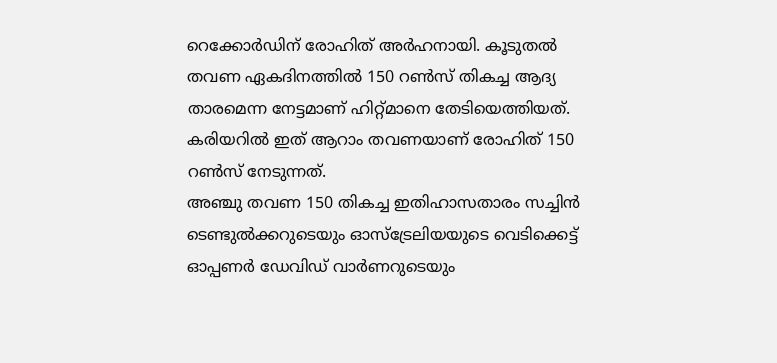റെക്കോര്‍ഡിന് രോഹിത് അര്‍ഹനായി. കൂടുതല്‍ തവണ ഏകദിനത്തില്‍ 150 റണ്‍സ് തികച്ച ആദ്യ താരമെന്ന നേട്ടമാണ് ഹിറ്റ്മാനെ തേടിയെത്തിയത്. കരിയറില്‍ ഇത് ആറാം തവണയാണ് രോഹിത് 150 റണ്‍സ് നേടുന്നത്.
അഞ്ചു തവണ 150 തികച്ച ഇതിഹാസതാരം സച്ചിന്‍ ടെണ്ടുല്‍ക്കറുടെയും ഓസ്‌ട്രേലിയയുടെ വെടിക്കെട്ട് ഓപ്പണര്‍ ഡേവിഡ് വാര്‍ണറുടെയും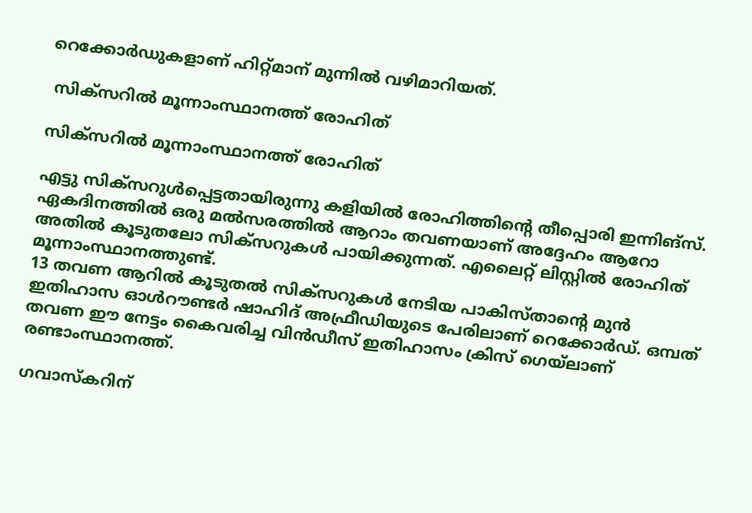റെക്കോര്‍ഡുകളാണ് ഹിറ്റ്മാന് മുന്നില്‍ വഴിമാറിയത്.

 സിക്‌സറില്‍ മൂന്നാംസ്ഥാനത്ത് രോഹിത്

സിക്‌സറില്‍ മൂന്നാംസ്ഥാനത്ത് രോഹിത്

എട്ടു സിക്‌സറുള്‍പ്പെട്ടതായിരുന്നു കളിയില്‍ രോഹിത്തിന്റെ തീപ്പൊരി ഇന്നിങ്‌സ്. ഏകദിനത്തില്‍ ഒരു മല്‍സരത്തില്‍ ആറാം തവണയാണ് അദ്ദേഹം ആറോ അതില്‍ കൂടുതലോ സിക്‌സറുകള്‍ പായിക്കുന്നത്. എലൈറ്റ് ലിസ്റ്റില്‍ രോഹിത് മൂന്നാംസ്ഥാനത്തുണ്ട്.
13 തവണ ആറില്‍ കൂടുതല്‍ സിക്‌സറുകള്‍ നേടിയ പാകിസ്താന്റെ മുന്‍ ഇതിഹാസ ഓള്‍റൗണ്ടര്‍ ഷാഹിദ് അഫ്രീഡിയുടെ പേരിലാണ് റെക്കോര്‍ഡ്. ഒമ്പത് തവണ ഈ നേട്ടം കൈവരിച്ച വിന്‍ഡീസ് ഇതിഹാസം ക്രിസ് ഗെയ്‌ലാണ് രണ്ടാംസ്ഥാനത്ത്.

ഗവാസ്‌കറിന്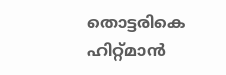തൊട്ടരികെ ഹിറ്റ്മാന്‍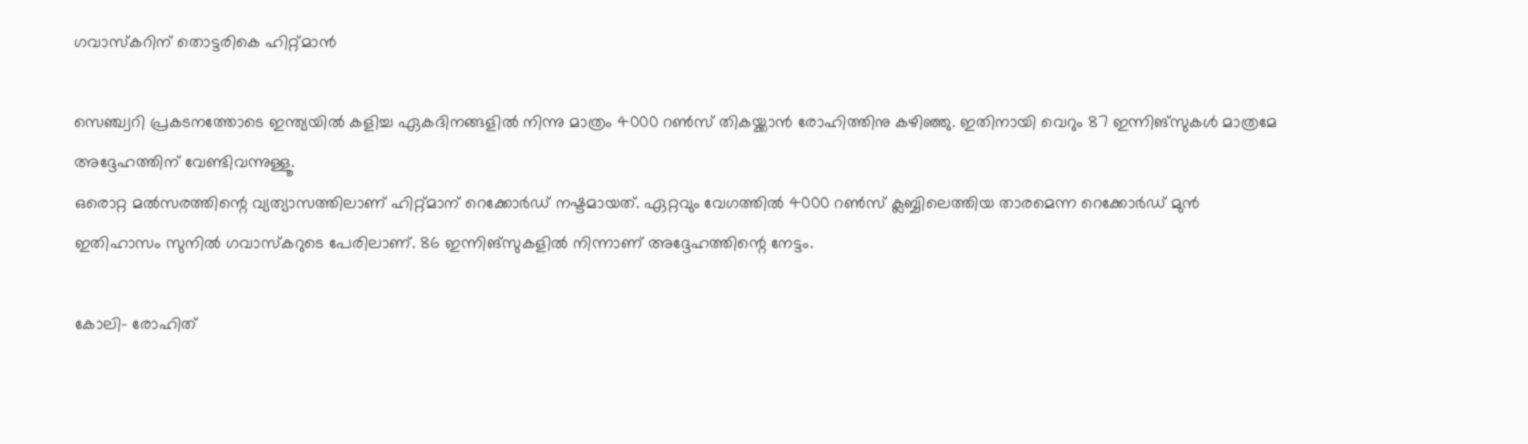ഗവാസ്‌കറിന് തൊട്ടരികെ ഹിറ്റ്മാന്‍

സെഞ്ച്വറി പ്രകടനത്തോടെ ഇന്ത്യയില്‍ കളിച്ച ഏകദിനങ്ങളില്‍ നിന്നു മാത്രം 4000 റണ്‍സ് തികയ്ക്കാന്‍ രോഹിത്തിനു കഴിഞ്ഞു. ഇതിനായി വെറും 87 ഇന്നിങ്‌സുകള്‍ മാത്രമേ അദ്ദേഹത്തിന് വേണ്ടിവന്നുള്ളൂ.
ഒരൊറ്റ മല്‍സരത്തിന്റെ വ്യത്യാസത്തിലാണ് ഹിറ്റ്മാന് റെക്കോര്‍ഡ് നഷ്ടമായത്. ഏറ്റവും വേഗത്തില്‍ 4000 റണ്‍സ് ക്ലബ്ബിലെത്തിയ താരമെന്ന റെക്കോര്‍ഡ് മുന്‍ ഇതിഹാസം സുനില്‍ ഗവാസ്‌കറുടെ പേരിലാണ്. 86 ഇന്നിങ്‌സുകളില്‍ നിന്നാണ് അദ്ദേഹത്തിന്റെ നേട്ടം.

കോലി- രോഹിത്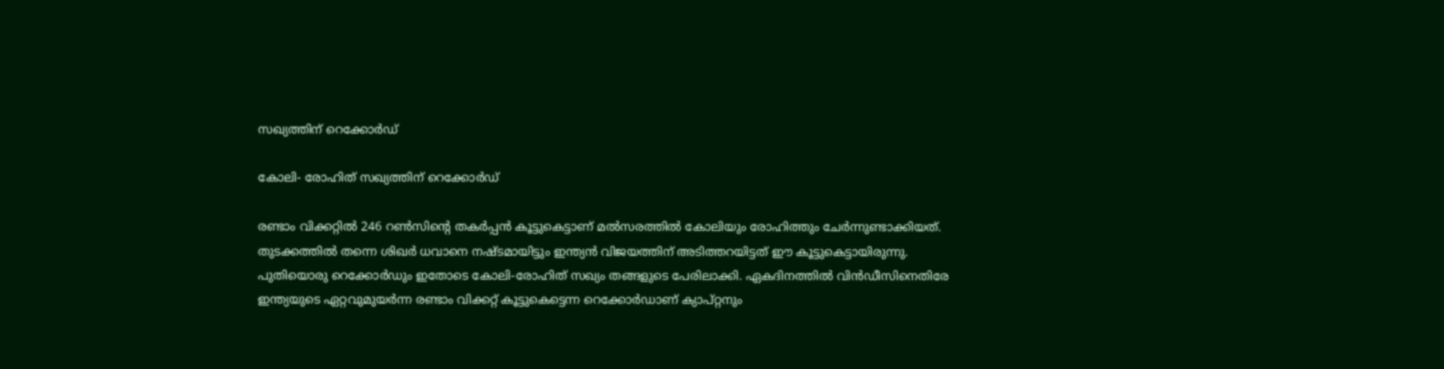സഖ്യത്തിന് റെക്കോര്‍ഡ്

കോലി- രോഹിത് സഖ്യത്തിന് റെക്കോര്‍ഡ്

രണ്ടാം വിക്കറ്റില്‍ 246 റണ്‍സിന്റെ തകര്‍പ്പന്‍ കൂട്ടുകെട്ടാണ് മല്‍സരത്തില്‍ കോലിയും രോഹിത്തും ചേര്‍ന്നുണ്ടാക്കിയത്. തുടക്കത്തില്‍ തന്നെ ശിഖര്‍ ധവാനെ നഷ്ടമായിട്ടും ഇന്ത്യന്‍ വിജയത്തിന് അടിത്തറയിട്ടത് ഈ കൂട്ടുകെട്ടായിരുന്നു. പുതിയൊരു റെക്കോര്‍ഡും ഇതോടെ കോലി-രോഹിത് സഖ്യം തങ്ങളുടെ പേരിലാക്കി. ഏകദിനത്തില്‍ വിന്‍ഡീസിനെതിരേ ഇന്ത്യയുടെ ഏറ്റവുമുയര്‍ന്ന രണ്ടാം വിക്കറ്റ് കൂട്ടുകെട്ടെന്ന റെക്കോര്‍ഡാണ് ക്യാപ്റ്റനും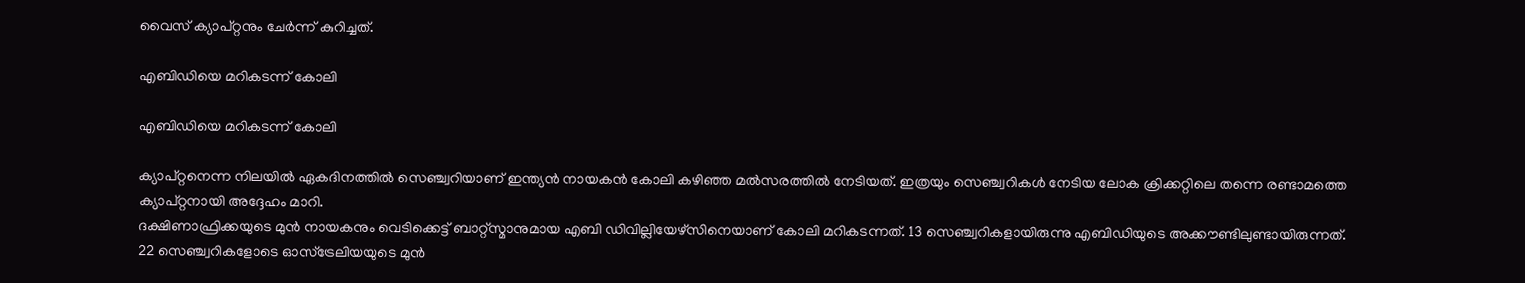വൈസ് ക്യാപ്റ്റനും ചേര്‍ന്ന് കുറിച്ചത്.

എബിഡിയെ മറികടന്ന് കോലി

എബിഡിയെ മറികടന്ന് കോലി

ക്യാപ്റ്റനെന്ന നിലയില്‍ ഏകദിനത്തില്‍ സെഞ്ച്വറിയാണ് ഇന്ത്യന്‍ നായകന്‍ കോലി കഴിഞ്ഞ മല്‍സരത്തില്‍ നേടിയത്. ഇത്രയും സെഞ്ച്വറികള്‍ നേടിയ ലോക ക്രിക്കറ്റിലെ തന്നെ രണ്ടാമത്തെ ക്യാപ്റ്റനായി അദ്ദേഹം മാറി.
ദക്ഷിണാഫ്രിക്കയുടെ മുന്‍ നായകനും വെടിക്കെട്ട് ബാറ്റ്‌സ്മാനുമായ എബി ഡിവില്ലിയേഴ്‌സിനെയാണ് കോലി മറികടന്നത്. 13 സെഞ്ച്വറികളായിരുന്നു എബിഡിയുടെ അക്കൗണ്ടിലുണ്ടായിരുന്നത്.
22 സെഞ്ച്വറികളോടെ ഓസ്‌ട്രേലിയയുടെ മുന്‍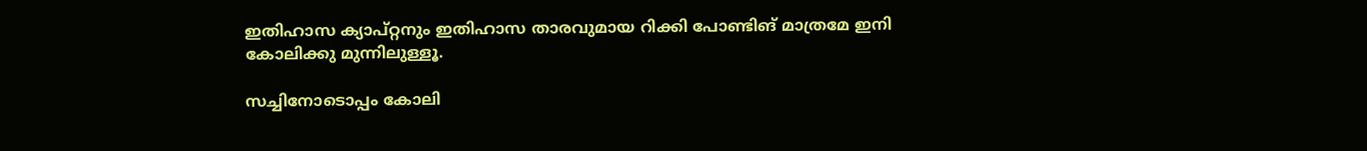ഇതിഹാസ ക്യാപ്റ്റനും ഇതിഹാസ താരവുമായ റിക്കി പോണ്ടിങ് മാത്രമേ ഇനി കോലിക്കു മുന്നിലുള്ളൂ.

സച്ചിനോടൊപ്പം കോലി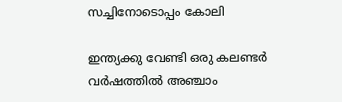സച്ചിനോടൊപ്പം കോലി

ഇന്ത്യക്കു വേണ്ടി ഒരു കലണ്ടര്‍ വര്‍ഷത്തില്‍ അഞ്ചാം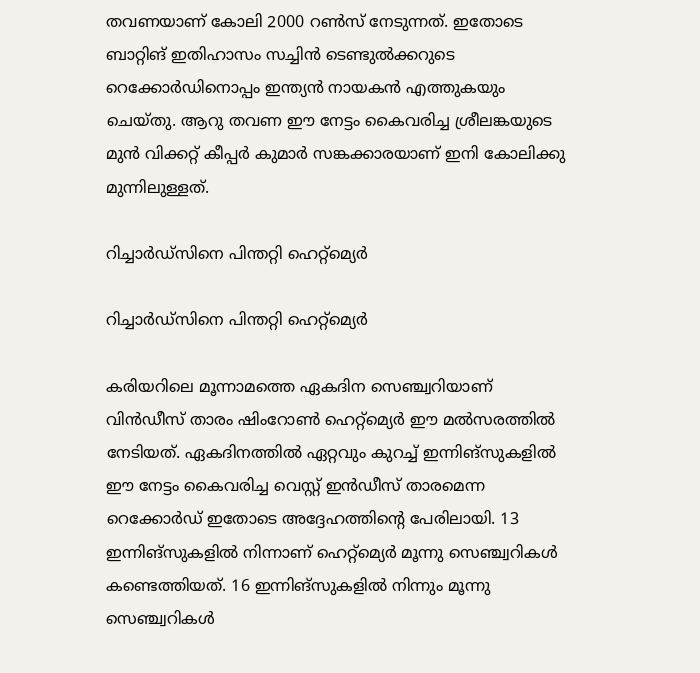തവണയാണ് കോലി 2000 റണ്‍സ് നേടുന്നത്. ഇതോടെ ബാറ്റിങ് ഇതിഹാസം സച്ചിന്‍ ടെണ്ടുല്‍ക്കറുടെ റെക്കോര്‍ഡിനൊപ്പം ഇന്ത്യന്‍ നായകന്‍ എത്തുകയും ചെയ്തു. ആറു തവണ ഈ നേട്ടം കൈവരിച്ച ശ്രീലങ്കയുടെ മുന്‍ വിക്കറ്റ് കീപ്പര്‍ കുമാര്‍ സങ്കക്കാരയാണ് ഇനി കോലിക്കു മുന്നിലുള്ളത്.

റിച്ചാര്‍ഡ്‌സിനെ പിന്തറ്റി ഹെറ്റ്‌മ്യെര്‍

റിച്ചാര്‍ഡ്‌സിനെ പിന്തറ്റി ഹെറ്റ്‌മ്യെര്‍

കരിയറിലെ മൂന്നാമത്തെ ഏകദിന സെഞ്ച്വറിയാണ് വിന്‍ഡീസ് താരം ഷിംറോണ്‍ ഹെറ്റ്‌മ്യെര്‍ ഈ മല്‍സരത്തില്‍ നേടിയത്. ഏകദിനത്തില്‍ ഏറ്റവും കുറച്ച് ഇന്നിങ്‌സുകളില്‍ ഈ നേട്ടം കൈവരിച്ച വെസ്റ്റ് ഇന്‍ഡീസ് താരമെന്ന റെക്കോര്‍ഡ് ഇതോടെ അദ്ദേഹത്തിന്റെ പേരിലായി. 13 ഇന്നിങ്‌സുകളില്‍ നിന്നാണ് ഹെറ്റ്‌മ്യെര്‍ മൂന്നു സെഞ്ച്വറികള്‍ കണ്ടെത്തിയത്. 16 ഇന്നിങ്‌സുകളില്‍ നിന്നും മൂന്നു സെഞ്ച്വറികള്‍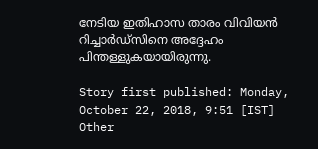നേടിയ ഇതിഹാസ താരം വിവിയന്‍ റിച്ചാര്‍ഡ്‌സിനെ അദ്ദേഹം പിന്തള്ളുകയായിരുന്നു.

Story first published: Monday, October 22, 2018, 9:51 [IST]
Other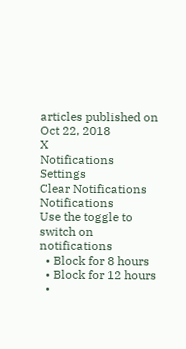articles published on Oct 22, 2018
X
Notifications
Settings
Clear Notifications
Notifications
Use the toggle to switch on notifications
  • Block for 8 hours
  • Block for 12 hours
  •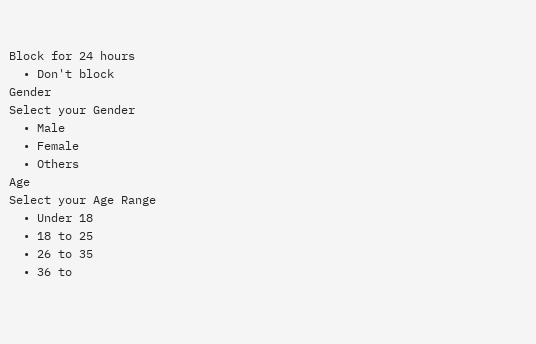Block for 24 hours
  • Don't block
Gender
Select your Gender
  • Male
  • Female
  • Others
Age
Select your Age Range
  • Under 18
  • 18 to 25
  • 26 to 35
  • 36 to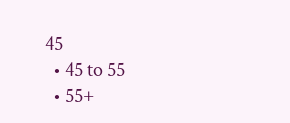45
  • 45 to 55
  • 55+